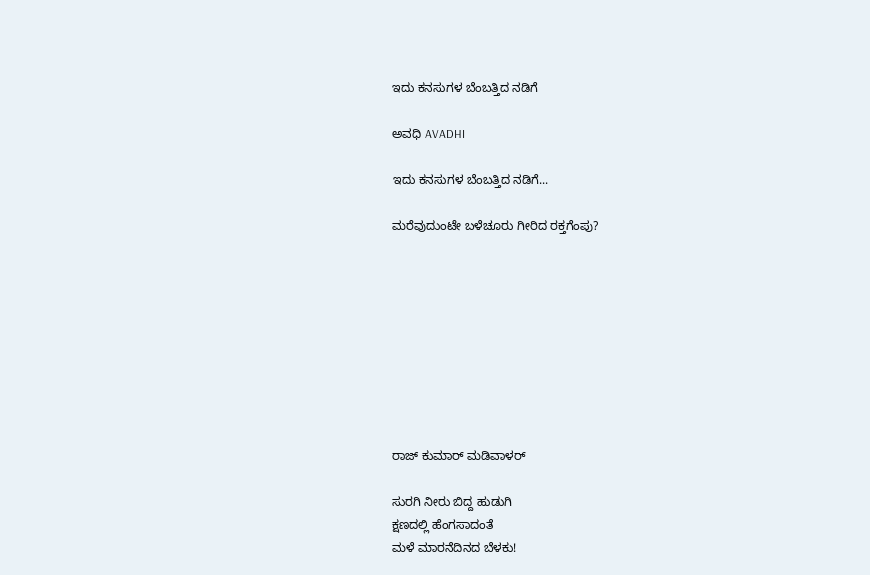ಇದು ಕನಸುಗಳ ಬೆಂಬತ್ತಿದ ನಡಿಗೆ‍

ಅವಧಿ AVADHI

ಇದು ಕನಸುಗಳ ಬೆಂಬತ್ತಿದ ನಡಿಗೆ...

ಮರೆವುದುಂಟೇ ಬಳೆಚೂರು ಗೀರಿದ ರಕ್ತಗೆಂಪು?









ರಾಜ್ ಕುಮಾರ್ ಮಡಿವಾಳರ್

ಸುರಗಿ ನೀರು ಬಿದ್ದ ಹುಡುಗಿ
ಕ್ಷಣದಲ್ಲಿ ಹೆಂಗಸಾದಂತೆ
ಮಳೆ ಮಾರನೆದಿನದ ಬೆಳಕು!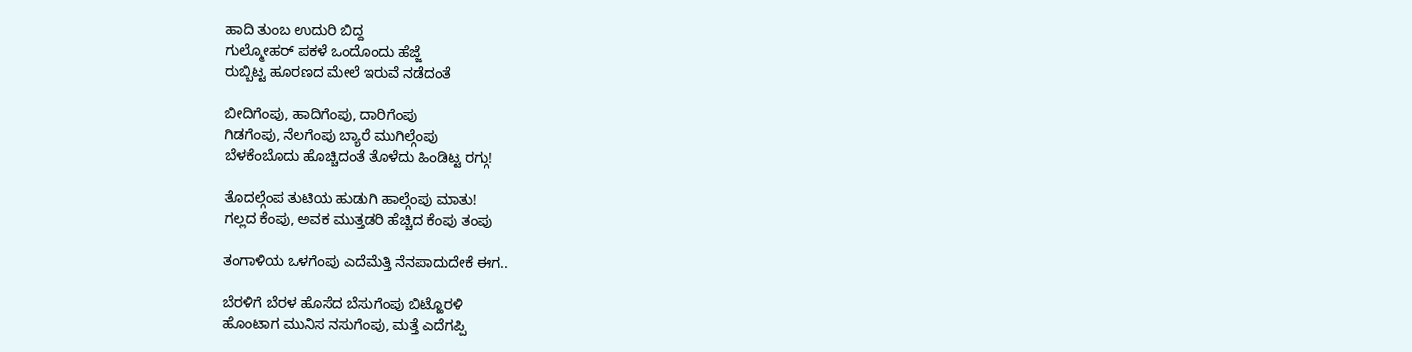ಹಾದಿ ತುಂಬ ಉದುರಿ ಬಿದ್ದ
ಗುಲ್ಮೋಹರ್ ಪಕಳೆ ಒಂದೊಂದು ಹೆಜ್ಜೆ
ರುಬ್ಬಿಟ್ಟ ಹೂರಣದ ಮೇಲೆ ಇರುವೆ ನಡೆದಂತೆ

ಬೀದಿಗೆಂಪು, ಹಾದಿಗೆಂಪು, ದಾರಿಗೆಂಪು
ಗಿಡಗೆಂಪು, ನೆಲಗೆಂಪು ಬ್ಯಾರೆ ಮುಗಿಲ್ಗೆಂಪು
ಬೆಳಕೆಂಬೊದು ಹೊಚ್ಚಿದಂತೆ ತೊಳೆದು ಹಿಂಡಿಟ್ಟ ರಗ್ಗು!

ತೊದಲ್ಗೆಂಪ ತುಟಿಯ ಹುಡುಗಿ ಹಾಲ್ಗೆಂಪು ಮಾತು!
ಗಲ್ಲದ ಕೆಂಪು, ಅವಕ ಮುತ್ತಡರಿ ಹೆಚ್ಚಿದ ಕೆಂಪು ತಂಪು

ತಂಗಾಳಿಯ ಒಳಗೆಂಪು ಎದೆಮೆತ್ತಿ ನೆನಪಾದುದೇಕೆ ಈಗ..

ಬೆರಳಿಗೆ ಬೆರಳ ಹೊಸೆದ ಬೆಸುಗೆಂಪು ಬಿಟ್ಹೊರಳಿ
ಹೊಂಟಾಗ ಮುನಿಸ ನಸುಗೆಂಪು, ಮತ್ತೆ ಎದೆಗಪ್ಪಿ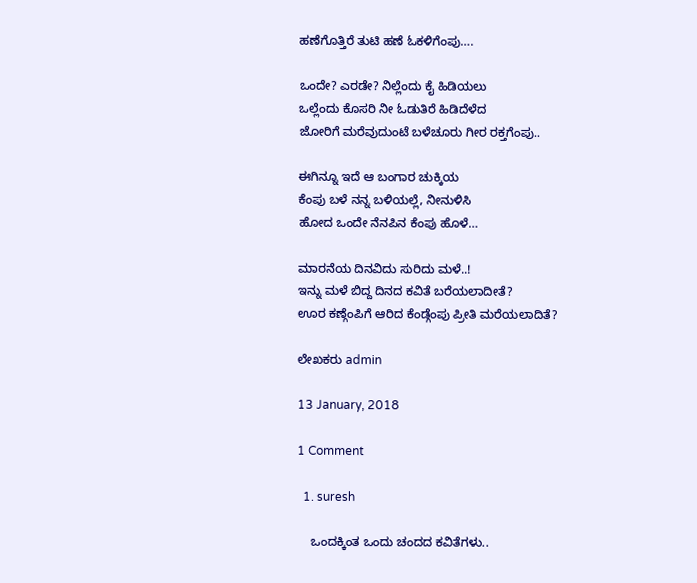ಹಣೆಗೊತ್ತಿರೆ ತುಟಿ ಹಣೆ ಓಕಳಿಗೆಂಪು….

ಒಂದೇ? ಎರಡೇ? ನಿಲ್ಲೆಂದು ಕೈ ಹಿಡಿಯಲು
ಒಲ್ಲೆಂದು ಕೊಸರಿ ನೀ ಓಡುತಿರೆ ಹಿಡಿದೆಳೆದ
ಜೋರಿಗೆ ಮರೆವುದುಂಟೆ ಬಳೆಚೂರು ಗೀರ ರಕ್ತಗೆಂಪು..

ಈಗಿನ್ನೂ ಇದೆ ಆ ಬಂಗಾರ ಚುಕ್ಕಿಯ
ಕೆಂಪು ಬಳೆ ನನ್ನ ಬಳಿಯಲ್ಲೆ, ನೀನುಳಿಸಿ
ಹೋದ ಒಂದೇ ನೆನಪಿನ ಕೆಂಪು ಹೊಳೆ…

ಮಾರನೆಯ ದಿನವಿದು ಸುರಿದು ಮಳೆ..!
ಇನ್ನು ಮಳೆ ಬಿದ್ದ ದಿನದ ಕವಿತೆ ಬರೆಯಲಾದೀತೆ?
ಊರ ಕಣ್ಗೆಂಪಿಗೆ ಆರಿದ ಕೆಂಡ್ಗೆಂಪು ಪ್ರೀತಿ ಮರೆಯಲಾದಿತೆ?

ಲೇಖಕರು admin

13 January, 2018

1 Comment

  1. suresh

    ಒಂದಕ್ಕಿಂತ ಒಂದು ಚಂದದ ಕವಿತೆಗಳು..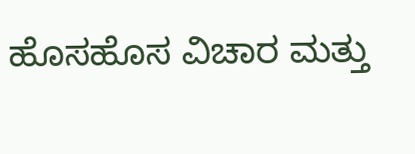ಹೊಸಹೊಸ ವಿಚಾರ ಮತ್ತು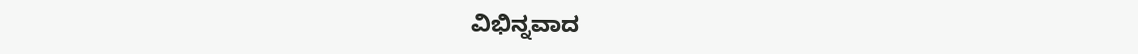ವಿಭಿನ್ನವಾದ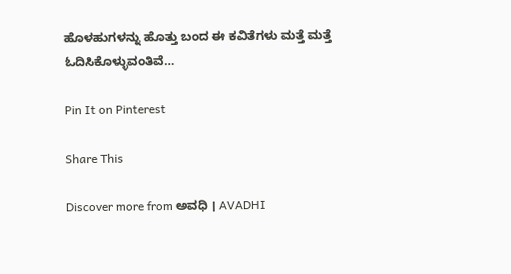ಹೊಳಹುಗಳನ್ನು ಹೊತ್ತು ಬಂದ ಈ ಕವಿತೆಗಳು ಮತ್ತೆ ಮತ್ತೆ ಓದಿಸಿಕೊಳ್ಳುವಂತಿವೆ…

Pin It on Pinterest

Share This

Discover more from ಅವಧಿ । AVADHI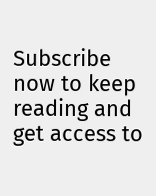Subscribe now to keep reading and get access to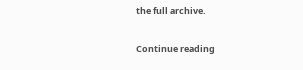the full archive.

Continue reading